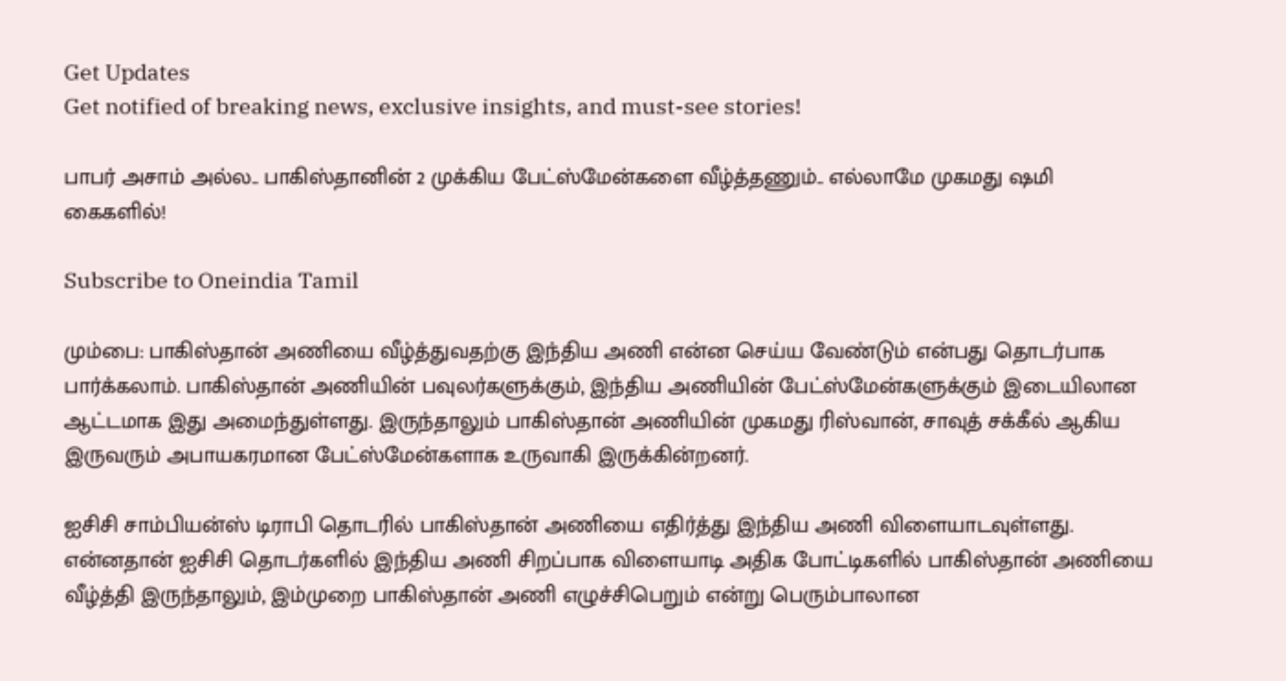Get Updates
Get notified of breaking news, exclusive insights, and must-see stories!

பாபர் அசாம் அல்ல.. பாகிஸ்தானின் 2 முக்கிய பேட்ஸ்மேன்களை வீழ்த்தணும்.. எல்லாமே முகமது ஷமி கைகளில்!

Subscribe to Oneindia Tamil

மும்பை: பாகிஸ்தான் அணியை வீழ்த்துவதற்கு இந்திய அணி என்ன செய்ய வேண்டும் என்பது தொடர்பாக பார்க்கலாம். பாகிஸ்தான் அணியின் பவுலர்களுக்கும், இந்திய அணியின் பேட்ஸ்மேன்களுக்கும் இடையிலான ஆட்டமாக இது அமைந்துள்ளது. இருந்தாலும் பாகிஸ்தான் அணியின் முகமது ரிஸ்வான், சாவுத் சக்கீல் ஆகிய இருவரும் அபாயகரமான பேட்ஸ்மேன்களாக உருவாகி இருக்கின்றனர்.

ஐசிசி சாம்பியன்ஸ் டிராபி தொடரில் பாகிஸ்தான் அணியை எதிர்த்து இந்திய அணி விளையாடவுள்ளது. என்னதான் ஐசிசி தொடர்களில் இந்திய அணி சிறப்பாக விளையாடி அதிக போட்டிகளில் பாகிஸ்தான் அணியை வீழ்த்தி இருந்தாலும், இம்முறை பாகிஸ்தான் அணி எழுச்சிபெறும் என்று பெரும்பாலான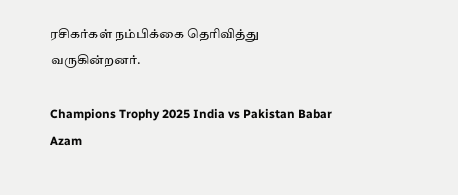ரசிகர்கள் நம்பிக்கை தெரிவித்து வருகின்றனர்.

Champions Trophy 2025 India vs Pakistan Babar Azam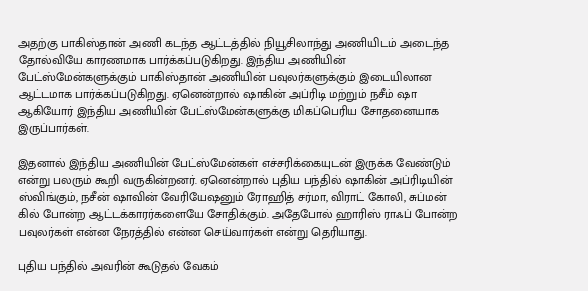அதற்கு பாகிஸ்தான் அணி கடந்த ஆட்டத்தில் நியூசிலாந்து அணியிடம் அடைந்த தோல்வியே காரணமாக பார்க்கப்படுகிறது. இந்திய அணியின் பேட்ஸ்மேன்களுக்கும் பாகிஸ்தான் அணியின் பவுலர்களுக்கும் இடையிலான ஆட்டமாக பார்க்கப்படுகிறது. ஏனென்றால் ஷாகின் அப்ரிடி மற்றும் நசீம் ஷா ஆகியோர் இந்திய அணியின் பேட்ஸ்மேன்களுக்கு மிகப்பெரிய சோதனையாக இருப்பார்கள்.

இதனால் இந்திய அணியின் பேட்ஸ்மேன்கள் எச்சரிக்கையுடன் இருக்க வேண்டும் என்று பலரும் கூறி வருகின்றனர். ஏனென்றால் புதிய பந்தில் ஷாகின் அப்ரிடியின் ஸ்விங்கும், நசீன் ஷாவின் வேரியேஷனும் ரோஹித் சர்மா, விராட் கோலி, சுப்மன் கில் போன்ற ஆட்டக்காரர்களையே சோதிக்கும். அதேபோல் ஹாரிஸ் ராஃப் போன்ற பவுலர்கள் என்ன நேரத்தில் என்ன செய்வார்கள் என்று தெரியாது.

புதிய பந்தில் அவரின் கூடுதல் வேகம்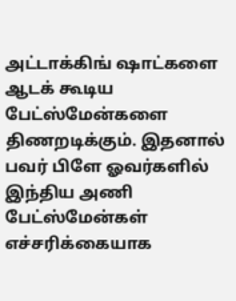அட்டாக்கிங் ஷாட்களை ஆடக் கூடிய பேட்ஸ்மேன்களை திணறடிக்கும். இதனால் பவர் பிளே ஓவர்களில் இந்திய அணி பேட்ஸ்மேன்கள் எச்சரிக்கையாக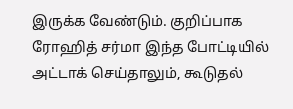இருக்க வேண்டும். குறிப்பாக ரோஹித் சர்மா இந்த போட்டியில் அட்டாக் செய்தாலும், கூடுதல்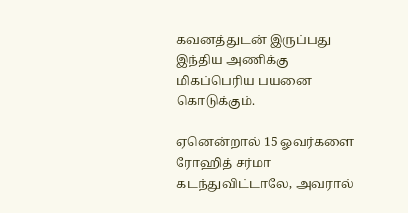கவனத்துடன் இருப்பது இந்திய அணிக்கு மிகப்பெரிய பயனை கொடுக்கும்.

ஏனென்றால் 15 ஓவர்களை ரோஹித் சர்மா கடந்துவிட்டாலே, அவரால்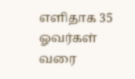எளிதாக 35 ஓவர்கள் வரை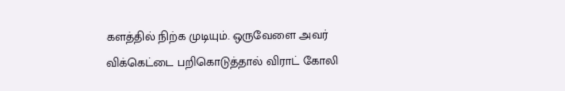களத்தில் நிற்க முடியும். ஒருவேளை அவர் விக்கெட்டை பறிகொடுத்தால் விராட் கோலி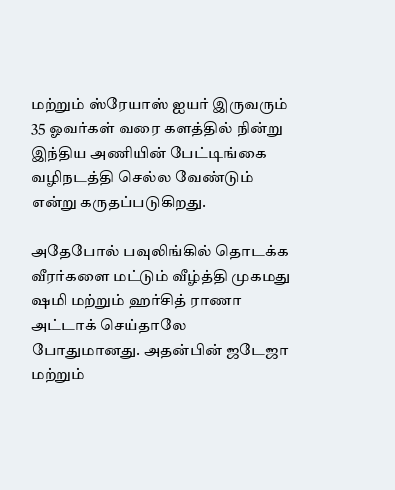மற்றும் ஸ்ரேயாஸ் ஐயர் இருவரும் 35 ஓவர்கள் வரை களத்தில் நின்று இந்திய அணியின் பேட்டிங்கை வழிநடத்தி செல்ல வேண்டும் என்று கருதப்படுகிறது.

அதேபோல் பவுலிங்கில் தொடக்க வீரர்களை மட்டும் வீழ்த்தி முகமது ஷமி மற்றும் ஹர்சித் ராணா அட்டாக் செய்தாலே போதுமானது. அதன்பின் ஜடேஜா மற்றும்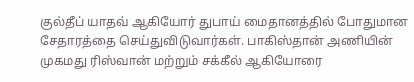குல்தீப் யாதவ் ஆகியோர் துபாய் மைதானத்தில் போதுமான சேதாரத்தை செய்துவிடுவார்கள். பாகிஸ்தான் அணியின் முகமது ரிஸ்வான் மற்றும் சக்கீல் ஆகியோரை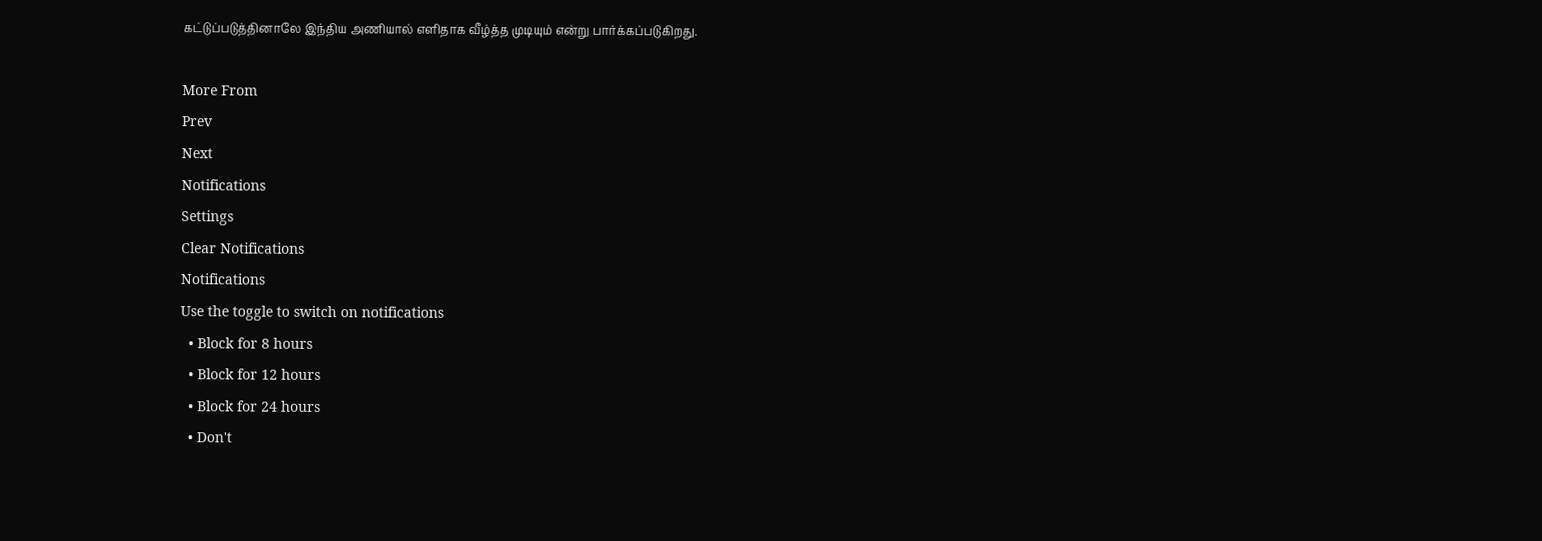கட்டுப்படுத்தினாலே இந்திய அணியால் எளிதாக வீழ்த்த முடியும் என்று பார்க்கப்படுகிறது.

More From
Prev
Next
Notifications
Settings
Clear Notifications
Notifications
Use the toggle to switch on notifications
  • Block for 8 hours
  • Block for 12 hours
  • Block for 24 hours
  • Don't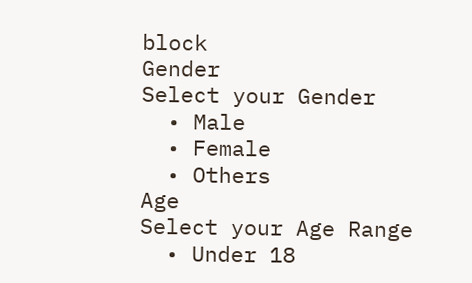block
Gender
Select your Gender
  • Male
  • Female
  • Others
Age
Select your Age Range
  • Under 18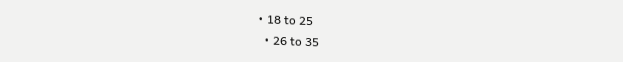• 18 to 25
  • 26 to 35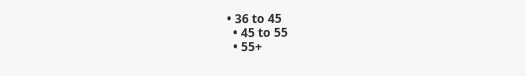• 36 to 45
  • 45 to 55
  • 55+